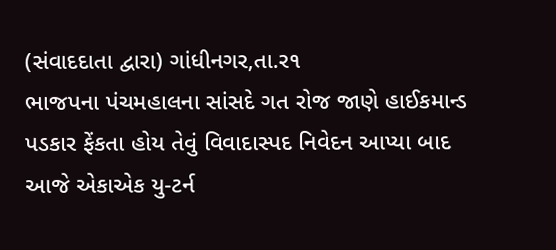(સંવાદદાતા દ્વારા) ગાંધીનગર,તા.ર૧
ભાજપના પંચમહાલના સાંસદે ગત રોજ જાણે હાઈકમાન્ડ પડકાર ફેંકતા હોય તેવું વિવાદાસ્પદ નિવેદન આપ્યા બાદ આજે એકાએક યુ-ટર્ન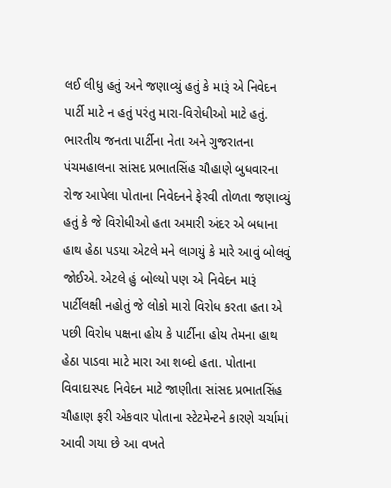લઈ લીધુ હતું અને જણાવ્યું હતું કે મારૂં એ નિવેદન પાર્ટી માટે ન હતું પરંતુ મારા-વિરોધીઓ માટે હતું. ભારતીય જનતા પાર્ટીના નેતા અને ગુજરાતના પંચમહાલના સાંસદ પ્રભાતસિંહ ચૌહાણે બુધવારના રોજ આપેલા પોતાના નિવેદનને ફેરવી તોળતા જણાવ્યું હતું કે જે વિરોધીઓ હતા અમારી અંદર એ બધાના હાથ હેઠા પડયા એટલે મને લાગયું કે મારે આવું બોલવું જોઈએ. એટલે હું બોલ્યો પણ એ નિવેદન મારૂં પાર્ટીલક્ષી નહોતું જે લોકો મારો વિરોધ કરતા હતા એ પછી વિરોધ પક્ષના હોય કે પાર્ટીના હોય તેમના હાથ હેઠા પાડવા માટે મારા આ શબ્દો હતા. પોતાના વિવાદાસ્પદ નિવેદન માટે જાણીતા સાંસદ પ્રભાતસિંહ ચૌહાણ ફરી એકવાર પોતાના સ્ટેટમેન્ટને કારણે ચર્ચામાં આવી ગયા છે આ વખતે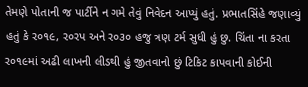તેમણે પોતાની જ પાર્ટીને ન ગમે તેવું નિવેદન આપ્યું હતું. પ્રભાતસિંહે જણાવ્યું હતું કે ર૦૧૯, ર૦રપ અને ર૦૩૦ હજુ ત્રણ ટર્મ સુધી હું છુ. ચિંતા ના કરતા ર૦૧૯માં અઢી લાખની લીડથી હું જીતવાનો છું ટિકિટ કાપવાની કોઈની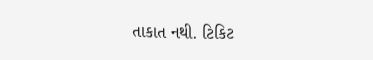તાકાત નથી. ટિકિટ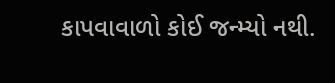કાપવાવાળો કોઈ જન્મ્યો નથી.